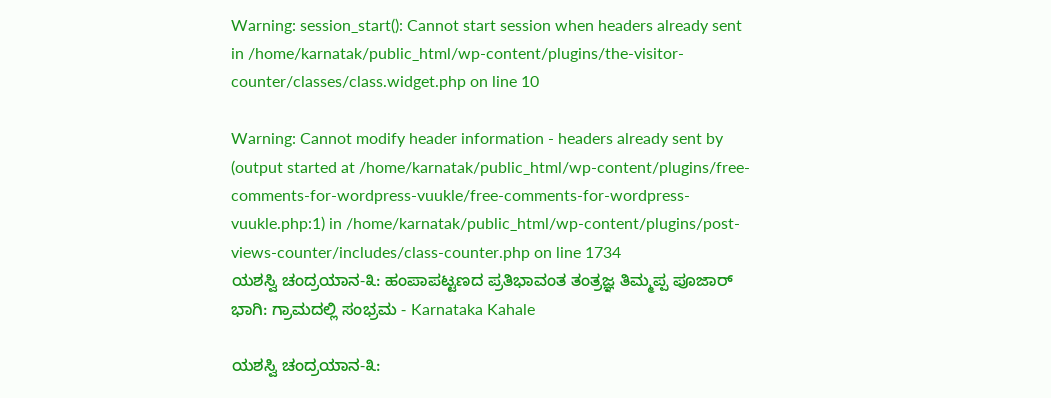Warning: session_start(): Cannot start session when headers already sent in /home/karnatak/public_html/wp-content/plugins/the-visitor-counter/classes/class.widget.php on line 10

Warning: Cannot modify header information - headers already sent by (output started at /home/karnatak/public_html/wp-content/plugins/free-comments-for-wordpress-vuukle/free-comments-for-wordpress-vuukle.php:1) in /home/karnatak/public_html/wp-content/plugins/post-views-counter/includes/class-counter.php on line 1734
ಯಶಸ್ವಿ ಚಂದ್ರಯಾನ-೩: ಹಂಪಾಪಟ್ಟಣದ ಪ್ರತಿಭಾವಂತ ತಂತ್ರಜ್ಞ ತಿಮ್ಮಪ್ಪ ಪೂಜಾರ್ ಭಾಗಿ: ಗ್ರಾಮದಲ್ಲಿ ಸಂಭ್ರಮ - Karnataka Kahale

ಯಶಸ್ವಿ ಚಂದ್ರಯಾನ-೩: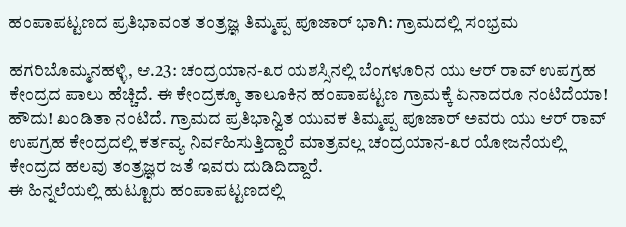ಹಂಪಾಪಟ್ಟಣದ ಪ್ರತಿಭಾವಂತ ತಂತ್ರಜ್ಞ ತಿಮ್ಮಪ್ಪ ಪೂಜಾರ್ ಭಾಗಿ: ಗ್ರಾಮದಲ್ಲಿ ಸಂಭ್ರಮ

ಹಗರಿಬೊಮ್ಮನಹಳ್ಳಿ, ಆ.23: ಚಂದ್ರಯಾನ-೩ರ ಯಶಸ್ಸಿನಲ್ಲಿ ಬೆಂಗಳೂರಿನ ಯು ಆರ್ ರಾವ್ ಉಪಗ್ರಹ ಕೇಂದ್ರದ ಪಾಲು ಹೆಚ್ಚಿದೆ. ಈ‌ ಕೇಂದ್ರಕ್ಕೂ ತಾಲೂಕಿನ ಹಂಪಾಪಟ್ಟಣ ಗ್ರಾಮಕ್ಕೆ ಏನಾದರೂ ನಂಟಿದೆಯಾ!
ಹೌದು! ಖಂಡಿತಾ ನಂಟಿದೆ. ಗ್ರಾಮದ ಪ್ರತಿಭಾನ್ವಿತ ಯುವಕ ತಿಮ್ಮಪ್ಪ ಪೂಜಾರ್ ಅವರು ಯು ಆರ್ ರಾವ್ ಉಪಗ್ರಹ ಕೇಂದ್ರದಲ್ಲಿ ಕರ್ತವ್ಯ ನಿರ್ವಹಿಸುತ್ತಿದ್ದಾರೆ ಮಾತ್ರವಲ್ಲ ಚಂದ್ರಯಾನ-೩ರ ಯೋಜನೆಯಲ್ಲಿ ಕೇಂದ್ರದ ಹಲವು ತಂತ್ರಜ್ಞರ ಜತೆ ಇವರು ದುಡಿದಿದ್ದಾರೆ.
ಈ ಹಿನ್ನಲೆಯಲ್ಲಿ ಹುಟ್ಟೂರು ಹಂಪಾಪಟ್ಟಣದಲ್ಲಿ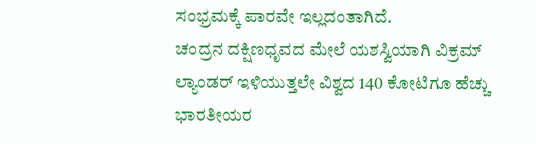ಸಂಭ್ರಮಕ್ಕೆ ಪಾರವೇ ಇಲ್ಲದಂತಾಗಿದೆ.
ಚಂದ್ರನ ದಕ್ಷಿಣಧೃವದ ಮೇಲೆ ಯಶಸ್ವಿಯಾಗಿ ವಿಕ್ರಮ್ ಲ್ಯಾಂಡರ್ ಇಳಿಯುತ್ತಲೇ ವಿಶ್ವದ 140 ಕೋಟಿಗೂ ಹೆಚ್ಚು ಭಾರತೀಯರ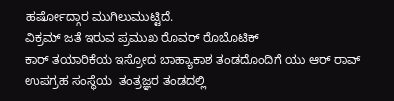ಹರ್ಷೋದ್ಗಾರ ಮುಗಿಲು‌ಮುಟ್ಟಿದೆ.
ವಿಕ್ರಮ್ ಜತೆ ಇರುವ ಪ್ರಮುಖ ರೊವರ್ ರೊಬೊಟಿಕ್
ಕಾರ್ ತಯಾರಿಕೆಯ ಇಸ್ರೋದ ಬಾಹ್ಯಾಕಾಶ ತಂಡದೊಂದಿಗೆ ಯು ಆರ್ ರಾವ್ ಉಪಗ್ರಹ ಸಂಸ್ಥೆಯ  ತಂತ್ರಜ್ಞರ ತಂಡದಲ್ಲಿ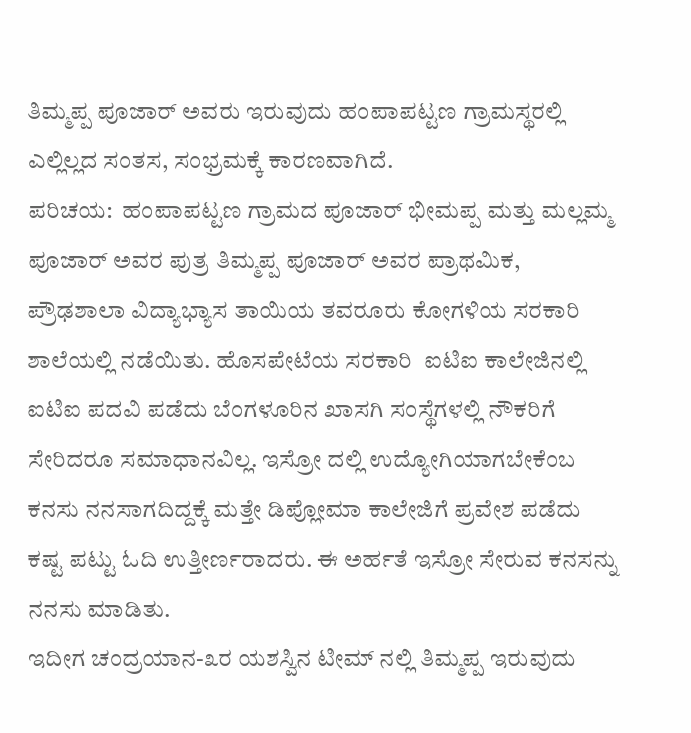ತಿಮ್ಮಪ್ಪ ಪೂಜಾರ್ ಅವರು ಇರುವುದು ಹಂಪಾಪಟ್ಟಣ ಗ್ರಾಮಸ್ಥರಲ್ಲಿ ಎಲ್ಲಿಲ್ಲದ ಸಂತಸ, ಸಂಭ್ರಮಕ್ಕೆ‌ ಕಾರಣವಾಗಿದೆ.
ಪರಿಚಯ:  ಹಂಪಾಪಟ್ಟಣ ಗ್ರಾಮದ ಪೂಜಾರ್ ಭೀಮಪ್ಪ ಮತ್ತು ಮಲ್ಲಮ್ಮ ಪೂಜಾರ್ ಅವರ ಪುತ್ರ ತಿಮ್ಮಪ್ಪ ಪೂಜಾರ್ ಅವರ ಪ್ರಾಥಮಿಕ, ಪ್ರೌಢಶಾಲಾ ವಿದ್ಯಾಭ್ಯಾಸ ತಾಯಿಯ ತವರೂರು ಕೋಗಳಿಯ ಸರಕಾರಿ ಶಾಲೆಯಲ್ಲಿ ನಡೆಯಿತು. ಹೊಸಪೇಟೆಯ ಸರಕಾರಿ  ಐಟಿಐ ಕಾಲೇಜಿನಲ್ಲಿ ಐಟಿಐ ಪದವಿ ಪಡೆದು ಬೆಂಗಳೂರಿನ ಖಾಸಗಿ ಸಂಸ್ಥೆಗಳಲ್ಲಿ ನೌಕರಿಗೆ ಸೇರಿದರೂ ಸಮಾಧಾನವಿಲ್ಲ. ಇಸ್ರೋ ದಲ್ಲಿ ಉದ್ಯೋಗಿಯಾಗಬೇಕೆಂಬ ಕನಸು ನನಸಾಗದಿದ್ದಕ್ಕೆ ಮತ್ತೇ ಡಿಪ್ಲೋಮಾ ಕಾಲೇಜಿಗೆ ಪ್ರವೇಶ ಪಡೆದು ಕಷ್ಟ ಪಟ್ಟು ಓದಿ ಉತ್ತೀರ್ಣರಾದರು. ಈ ಅರ್ಹತೆ ಇಸ್ರೋ ಸೇರುವ ಕನಸನ್ನು ನನಸು ಮಾಡಿತು.
ಇದೀಗ ಚಂದ್ರಯಾನ-೩ರ ಯಶಸ್ವಿನ ಟೀಮ್ ನಲ್ಲಿ ತಿಮ್ಮಪ್ಪ ಇರುವುದು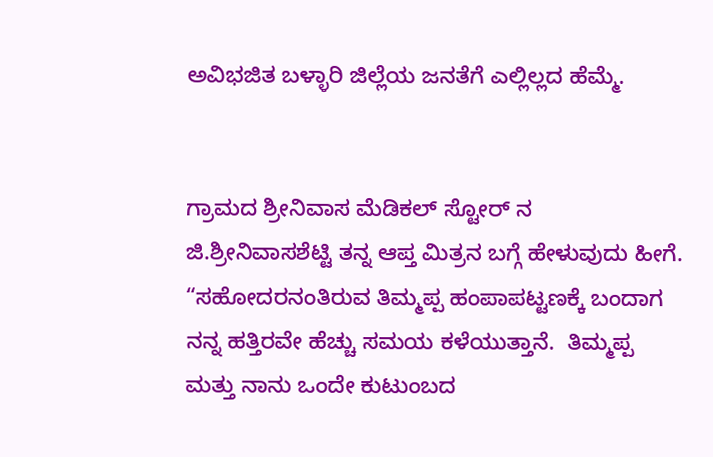ಅವಿಭಜಿತ ಬಳ್ಳಾರಿ ಜಿಲ್ಲೆಯ ಜನತೆಗೆ ಎಲ್ಲಿಲ್ಲದ ಹೆಮ್ಮೆ.


ಗ್ರಾಮದ ಶ್ರೀನಿವಾಸ ಮೆಡಿಕಲ್ ಸ್ಟೋರ್ ನ ಜಿ.ಶ್ರೀನಿವಾಸಶೆಟ್ಟಿ ತನ್ನ ಆಪ್ತ ಮಿತ್ರನ ಬಗ್ಗೆ ಹೇಳುವುದು ಹೀಗೆ.  “ಸಹೋದರನಂತಿರುವ ತಿಮ್ಮಪ್ಪ ಹಂಪಾಪಟ್ಟಣಕ್ಕೆ ಬಂದಾಗ ನನ್ನ ಹತ್ತಿರವೇ ಹೆಚ್ಚು ಸಮಯ ಕಳೆಯುತ್ತಾನೆ.  ತಿಮ್ಮಪ್ಪ ಮತ್ತು ನಾನು ಒಂದೇ ಕುಟುಂಬದ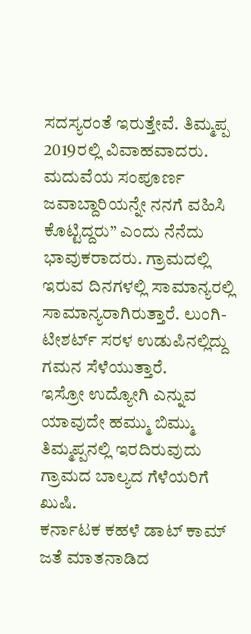ಸದಸ್ಯರಂತೆ ಇರುತ್ತೇವೆ. ತಿಮ್ಮಪ್ಪ  2019ರಲ್ಲಿ ವಿವಾಹವಾದರು. ಮದುವೆಯ ಸಂಪೂರ್ಣ ಜವಾಬ್ದಾರಿಯನ್ನೇ ನನಗೆ ವಹಿಸಿ ಕೊಟ್ಟಿದ್ದರು” ಎಂದು ನೆನೆದು ಭಾವುಕರಾದರು. ಗ್ರಾಮದಲ್ಲಿ ಇರುವ ದಿನಗಳಲ್ಲಿ ಸಾಮಾನ್ಯರಲ್ಲಿ ಸಾಮಾನ್ಯರಾಗಿರುತ್ತಾರೆ. ಲುಂಗಿ-ಟೀಶರ್ಟ್ ಸರಳ ಉಡುಪಿನಲ್ಲಿದ್ದು ಗಮನ ಸೆಳೆಯುತ್ತಾರೆ.
ಇಸ್ರೋ ಉದ್ಯೋಗಿ ಎನ್ನುವ ಯಾವುದೇ ಹಮ್ಮು ಬಿಮ್ಮು ತಿಮ್ಮಪ್ಪನಲ್ಲಿ ಇರದಿರುವುದು ಗ್ರಾಮದ ಬಾಲ್ಯದ ಗೆಳೆಯರಿಗೆ ಖುಷಿ.
ಕರ್ನಾಟಕ ಕಹಳೆ ಡಾಟ್ ಕಾಮ್ ಜತೆ ಮಾತನಾಡಿದ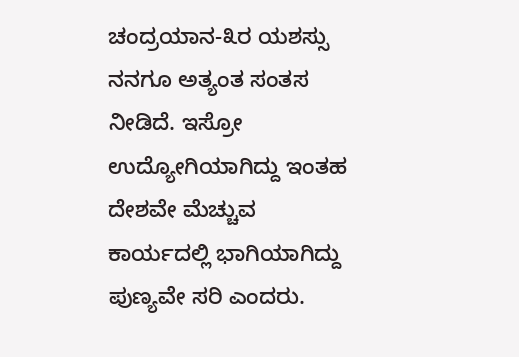ಚಂದ್ರಯಾನ-೩ರ ಯಶಸ್ಸು ನನಗೂ ಅತ್ಯಂತ ಸಂತಸ‌ ನೀಡಿದೆ. ಇಸ್ರೋ ಉದ್ಯೋಗಿಯಾಗಿದ್ದು ಇಂತಹ ದೇಶವೇ ಮೆಚ್ಚುವ ಕಾರ್ಯದಲ್ಲಿ ಭಾಗಿಯಾಗಿದ್ದು ಪುಣ್ಯವೇ ಸರಿ ಎಂದರು.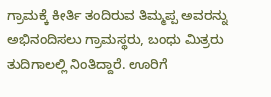ಗ್ರಾಮಕ್ಕೆ ಕೀರ್ತಿ ತಂದಿರುವ ತಿಮ್ಮಪ್ಪ ಅವರನ್ನು ಅಭಿನಂದಿಸಲು ಗ್ರಾಮಸ್ಥರು, ಬಂಧು ಮಿತ್ರರು ತುದಿಗಾಲಲ್ಲಿ ನಿಂತಿದ್ದಾರೆ. ಊರಿಗೆ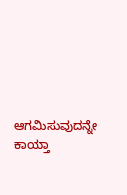ಆಗಮಿಸುವುದನ್ನೇ ಕಾಯ್ತಾ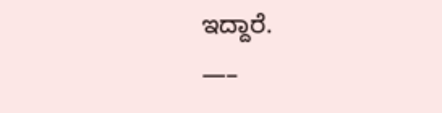ಇದ್ದಾರೆ.
—–